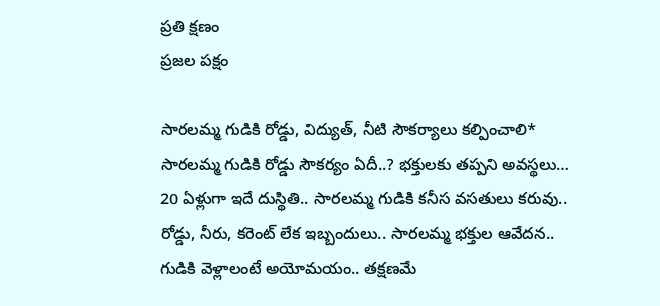ప్రతి క్షణం
ప్రజల పక్షం

సారలమ్మ గుడికి రోడ్డు, విద్యుత్, నీటి సౌకర్యాలు కల్పించాలి* సారలమ్మ గుడికి రోడ్డు సౌకర్యం ఏదీ..? భక్తులకు తప్పని అవస్థలు… 20 ఏళ్లుగా ఇదే దుస్థితి.. సారలమ్మ గుడికి కనీస వసతులు కరువు.. రోడ్డు, నీరు, కరెంట్ లేక ఇబ్బందులు.. సారలమ్మ భక్తుల ఆవేదన.. గుడికి వెళ్లాలంటే అయోమయం.. తక్షణమే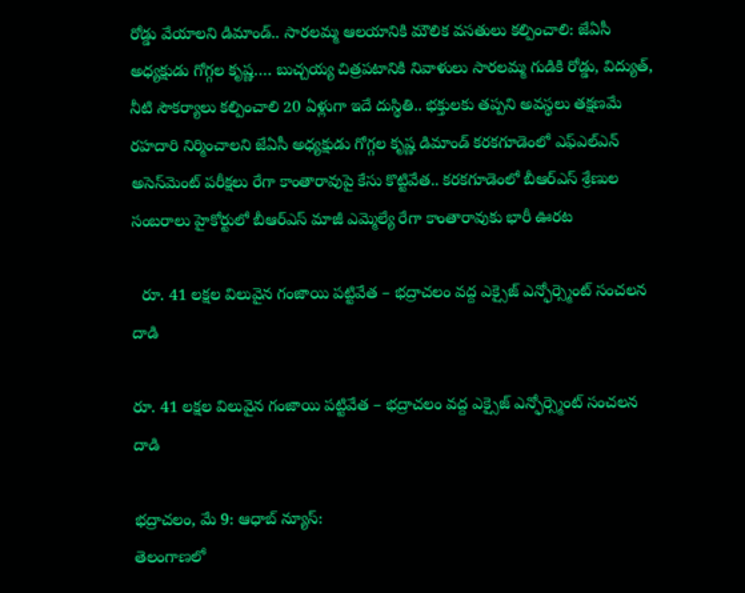రోడ్డు వేయాలని డిమాండ్.. సారలమ్మ ఆలయానికి మౌలిక వసతులు కల్పించాలి: జేఏసీ అధ్యక్షుడు గోగ్గల కృష్ణ…. బుచ్చయ్య చిత్రపటానికి నివాళులు సారలమ్మ గుడికి రోడ్డు, విద్యుత్, నీటి సౌకర్యాలు కల్పించాలి 20 ఏళ్లుగా ఇదే దుస్థితి.. భక్తులకు తప్పని అవస్థలు తక్షణమే రహదారి నిర్మించాలని జేఏసీ అధ్యక్షుడు గోగ్గల కృష్ణ డిమాండ్ కరకగూడెంలో ఎఫ్‌ఎల్‌ఎన్ అసెస్‌మెంట్ పరీక్షలు రేగా కాంతారావుపై కేసు కొట్టివేత.. కరకగూడెంలో బీఆర్ఎస్ శ్రేణుల సంబరాలు హైకోర్టులో బీఆర్ఎస్ మాజీ ఎమ్మెల్యే రేగా కాంతారావుకు భారీ ఊరట

  రూ. 41 లక్షల విలువైన గంజాయి పట్టివేత – భద్రాచలం వద్ద ఎక్సైజ్ ఎన్ఫోర్స్మెంట్ సంచలన దాడి

రూ. 41 లక్షల విలువైన గంజాయి పట్టివేత – భద్రాచలం వద్ద ఎక్సైజ్ ఎన్ఫోర్స్మెంట్ సంచలన దాడి

భద్రాచలం, మే 9: ఆధాబ్ న్యూస్:
తెలంగాణలో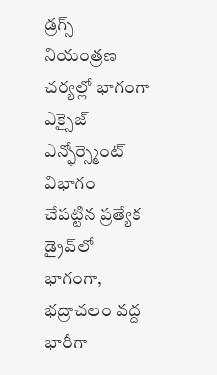డ్రగ్స్ నియంత్రణ చర్యల్లో భాగంగా ఎక్సైజ్ ఎన్ఫోర్స్మెంట్ విభాగం చేపట్టిన ప్రత్యేక డ్రైవ్‌లో భాగంగా, భద్రాచలం వద్ద భారీగా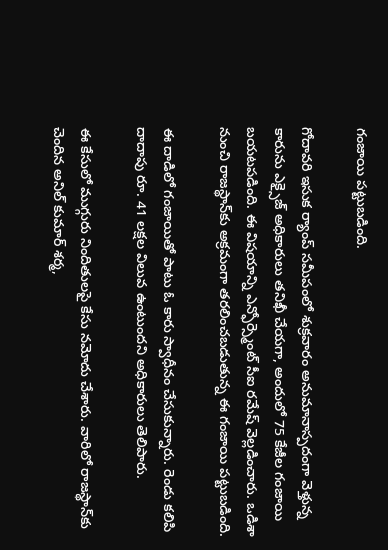గంజాయి పట్టుబడింది.

గోదావరి ఇసుక ర్యాంప్ సమీపంలో శుక్రవారం అనుమానాస్పదంగా వెళ్తున్న కారును ఎక్సైజ్ అధికారులు తనిఖీ చేయగా, అందులో 75 కేజీల గంజాయి బయటపడింది. ఈ విషయాన్ని ఎన్ఫోర్స్మెంట్ సీఐ రమేష్ వెల్లడించారు. ఒడిశా నుంచి రాజస్థాన్‌కు అక్రమంగా తరలించబడుతున్న ఈ గంజాయి పట్టుబడింది.

ఈ దాడిలో గంజాయి‌తో పాటు ఓ కారు స్వాధీనం చేసుకున్నారు. రెండు కలిపి దాదాపు రూ. 41 లక్షల విలువ ఉంటుందని అధికారులు తెలిపారు.

ఈ కేసులో ముగ్గురు నిందితులపై కేసు నమోదు చేశారు. వారిలో రాజస్థాన్‌కు చెందిన అనిల్ కుమార్ శర్మ,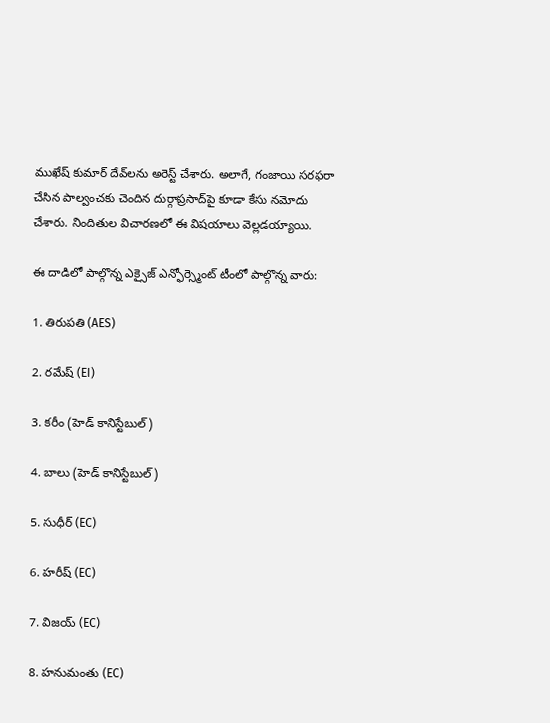ముఖేష్ కుమార్ దేవ్‌లను అరెస్ట్ చేశారు. అలాగే, గంజాయి సరఫరా చేసిన పాల్వంచకు చెందిన దుర్గాప్రసాద్‌పై కూడా కేసు నమోదు చేశారు. నిందితుల విచారణలో ఈ విషయాలు వెల్లడయ్యాయి.

ఈ దాడిలో పాల్గొన్న ఎక్సైజ్ ఎన్ఫోర్స్మెంట్ టీంలో పాల్గొన్న వారు:

1. తిరుపతి (AES)

2. రమేష్ (EI)

3. కరీం (హెడ్ కానిస్టేబుల్)

4. బాలు (హెడ్ కానిస్టేబుల్)

5. సుధీర్ (EC)

6. హరీష్ (EC)

7. విజయ్ (EC)

8. హనుమంతు (EC)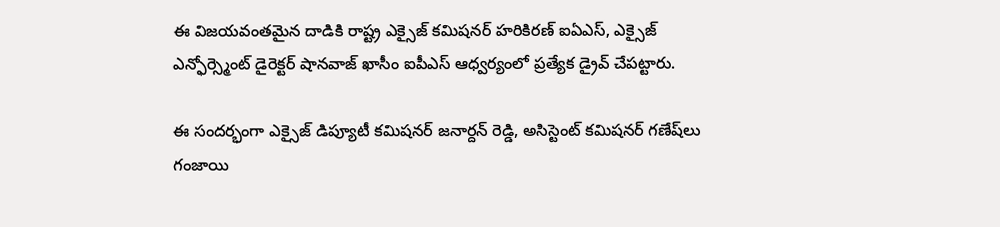ఈ విజయవంతమైన దాడికి రాష్ట్ర ఎక్సైజ్ కమిషనర్ హరికిరణ్ ఐఏఎస్, ఎక్సైజ్ ఎన్ఫోర్స్మెంట్ డైరెక్టర్ షానవాజ్ ఖాసీం ఐపీఎస్ ఆధ్వర్యంలో ప్రత్యేక డ్రైవ్ చేపట్టారు.

ఈ సందర్భంగా ఎక్సైజ్ డిప్యూటీ కమిషనర్ జనార్దన్ రెడ్డి, అసిస్టెంట్ కమిషనర్ గణేష్‌లు గంజాయి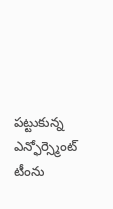పట్టుకున్న ఎన్ఫోర్స్మెంట్ టీంను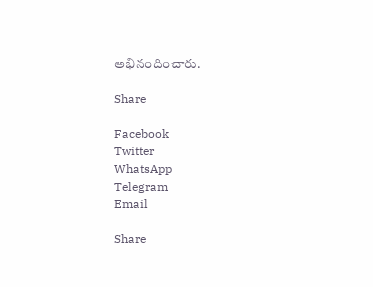అభినందించారు.

Share

Facebook
Twitter
WhatsApp
Telegram
Email

Share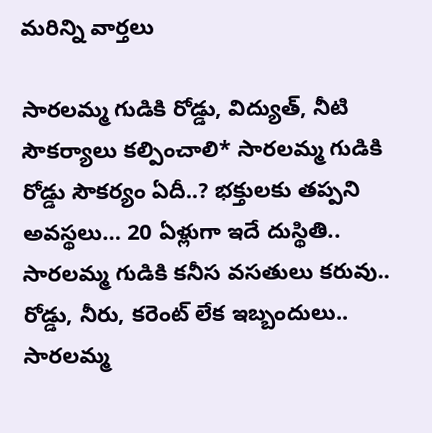మరిన్ని వార్తలు

సారలమ్మ గుడికి రోడ్డు, విద్యుత్, నీటి సౌకర్యాలు కల్పించాలి* సారలమ్మ గుడికి రోడ్డు సౌకర్యం ఏదీ..? భక్తులకు తప్పని అవస్థలు… 20 ఏళ్లుగా ఇదే దుస్థితి.. సారలమ్మ గుడికి కనీస వసతులు కరువు.. రోడ్డు, నీరు, కరెంట్ లేక ఇబ్బందులు.. సారలమ్మ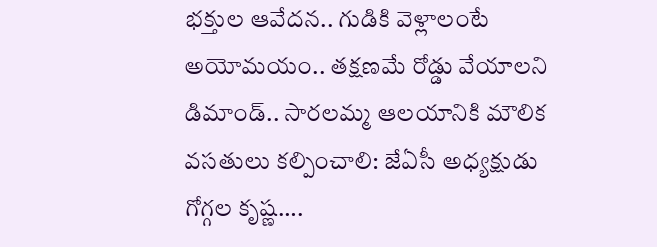భక్తుల ఆవేదన.. గుడికి వెళ్లాలంటే అయోమయం.. తక్షణమే రోడ్డు వేయాలని డిమాండ్.. సారలమ్మ ఆలయానికి మౌలిక వసతులు కల్పించాలి: జేఏసీ అధ్యక్షుడు గోగ్గల కృష్ణ….